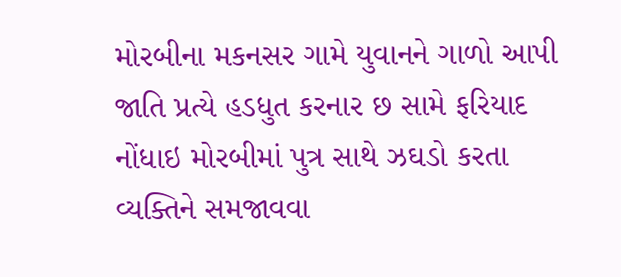મોરબીના મકનસર ગામે યુવાનને ગાળો આપી જાતિ પ્રત્યે હડધુત કરનાર છ સામે ફરિયાદ નોંધાઇ મોરબીમાં પુત્ર સાથે ઝઘડો કરતા વ્યક્તિને સમજાવવા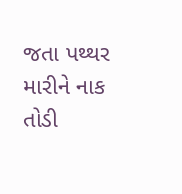જતા પથ્થર મારીને નાક તોડી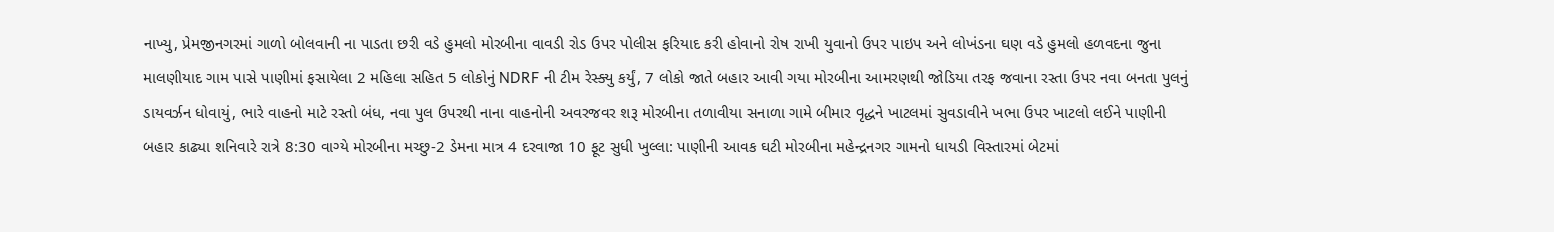નાખ્યુ, પ્રેમજીનગરમાં ગાળો બોલવાની ના પાડતા છરી વડે હુમલો મોરબીના વાવડી રોડ ઉપર પોલીસ ફરિયાદ કરી હોવાનો રોષ રાખી યુવાનો ઉપર પાઇપ અને લોખંડના ઘણ વડે હુમલો હળવદના જુના માલણીયાદ ગામ પાસે પાણીમાં ફસાયેલા 2 મહિલા સહિત 5 લોકોનું NDRF ની ટીમ રેસ્ક્યુ કર્યું, 7 લોકો જાતે બહાર આવી ગયા મોરબીના આમરણથી જોડિયા તરફ જવાના રસ્તા ઉપર નવા બનતા પુલનું ડાયવર્ઝન ધોવાયું, ભારે વાહનો માટે રસ્તો બંધ, નવા પુલ ઉપરથી નાના વાહનોની અવરજવર શરૂ મોરબીના તળાવીયા સનાળા ગામે બીમાર વૃદ્ધને ખાટલમાં સુવડાવીને ખભા ઉપર ખાટલો લઈને પાણીની બહાર કાઢ્યા શનિવારે રાત્રે 8:30 વાગ્યે મોરબીના મચ્છુ-2 ડેમના માત્ર 4 દરવાજા 10 ફૂટ સુધી ખુલ્લા: પાણીની આવક ઘટી મોરબીના મહેન્દ્રનગર ગામનો ધાયડી વિસ્તારમાં બેટમાં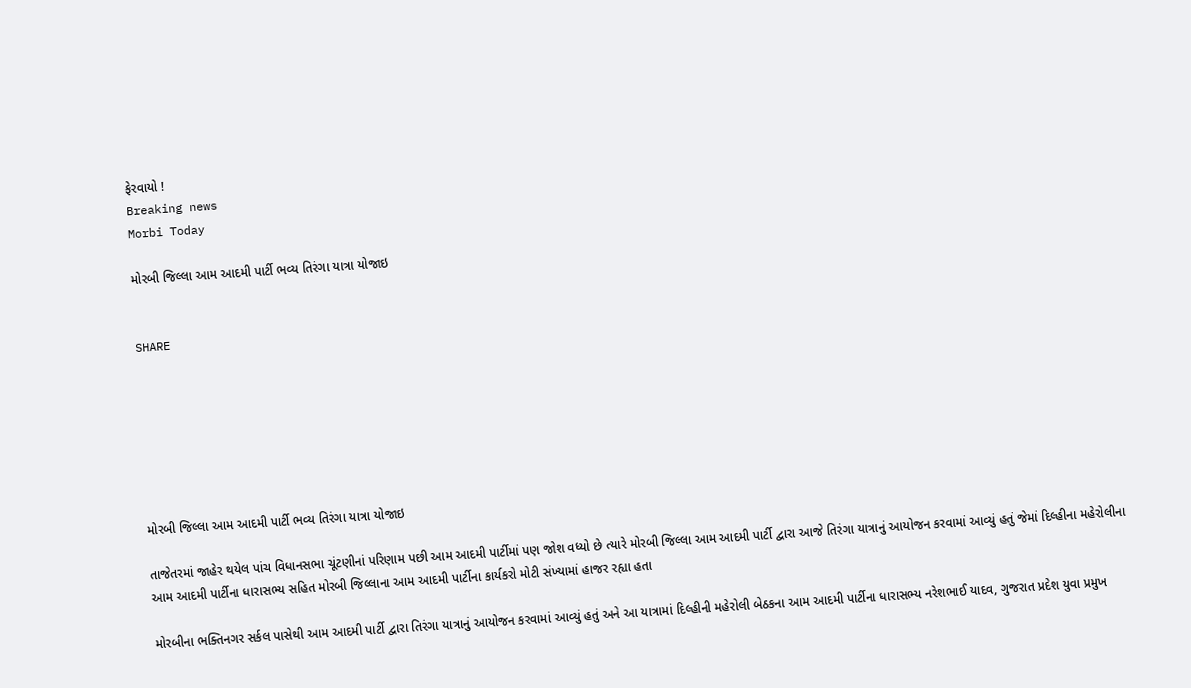ફેરવાયો !
Breaking news
Morbi Today

મોરબી જિલ્લા આમ આદમી પાર્ટી ભવ્ય તિરંગા યાત્રા યોજાઇ


SHARE







મોરબી જિલ્લા આમ આદમી પાર્ટી ભવ્ય તિરંગા યાત્રા યોજાઇ

તાજેતરમાં જાહેર થયેલ પાંચ વિધાનસભા ચૂંટણીનાં પરિણામ પછી આમ આદમી પાર્ટીમાં પણ જોશ વધ્યો છે ત્યારે મોરબી જિલ્લા આમ આદમી પાર્ટી દ્વારા આજે તિરંગા યાત્રાનું આયોજન કરવામાં આવ્યું હતું જેમાં દિલ્હીના મહેરોલીના આમ આદમી પાર્ટીના ધારાસભ્ય સહિત મોરબી જિલ્લાના આમ આદમી પાર્ટીના કાર્યકરો મોટી સંખ્યામાં હાજર રહ્યા હતા

મોરબીના ભક્તિનગર સર્કલ પાસેથી આમ આદમી પાર્ટી દ્વારા તિરંગા યાત્રાનું આયોજન કરવામાં આવ્યું હતું અને આ યાત્રામાં દિલ્હીની મહેરોલી બેઠકના આમ આદમી પાર્ટીના ધારાસભ્ય નરેશભાઈ યાદવ, ગુજરાત પ્રદેશ યુવા પ્રમુખ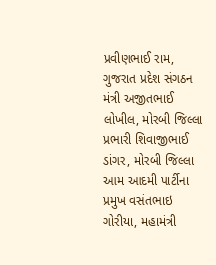પ્રવીણભાઈ રામ, ગુજરાત પ્રદેશ સંગઠન મંત્રી અજીતભાઈ લોખીલ, મોરબી જિલ્લા પ્રભારી શિવાજીભાઈ ડાંગર, મોરબી જિલ્લા આમ આદમી પાર્ટીના પ્રમુખ વસંતભાઇ ગોરીયા, મહામંત્રી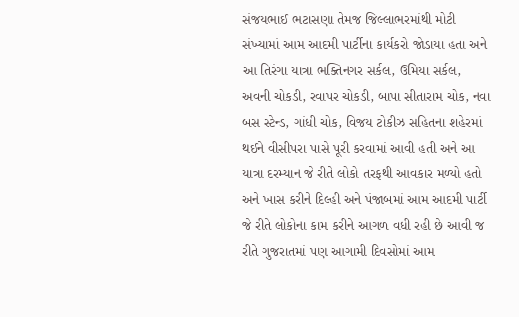સંજયભાઈ ભટાસણા તેમજ જિલ્લાભરમાંથી મોટી સંખ્યામાં આમ આદમી પાર્ટીના કાર્યકરો જોડાયા હતા અને આ તિરંગા યાત્રા ભક્તિનગર સર્કલ, ઉમિયા સર્કલ, અવની ચોકડી, રવાપર ચોકડી, બાપા સીતારામ ચોક, નવા બસ સ્ટેન્ડ, ગાંધી ચોક, વિજય ટોકીઝ સહિતના શહેરમાં થઈને વીસીપરા પાસે પૂરી કરવામાં આવી હતી અને આ યાત્રા દરમ્યાન જે રીતે લોકો તરફથી આવકાર મળ્યો હતો અને ખાસ કરીને દિલ્હી અને પંજાબમાં આમ આદમી પાર્ટી જે રીતે લોકોના કામ કરીને આગળ વધી રહી છે આવી જ રીતે ગુજરાતમાં પણ આગામી દિવસોમાં આમ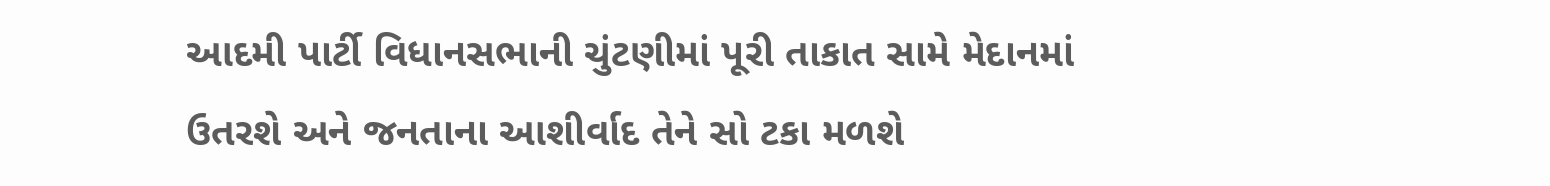આદમી પાર્ટી વિધાનસભાની ચુંટણીમાં પૂરી તાકાત સામે મેદાનમાં ઉતરશે અને જનતાના આશીર્વાદ તેને સો ટકા મળશે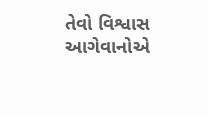તેવો વિશ્વાસ આગેવાનોએ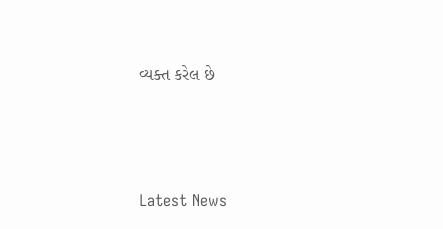વ્યક્ત કરેલ છે






Latest News